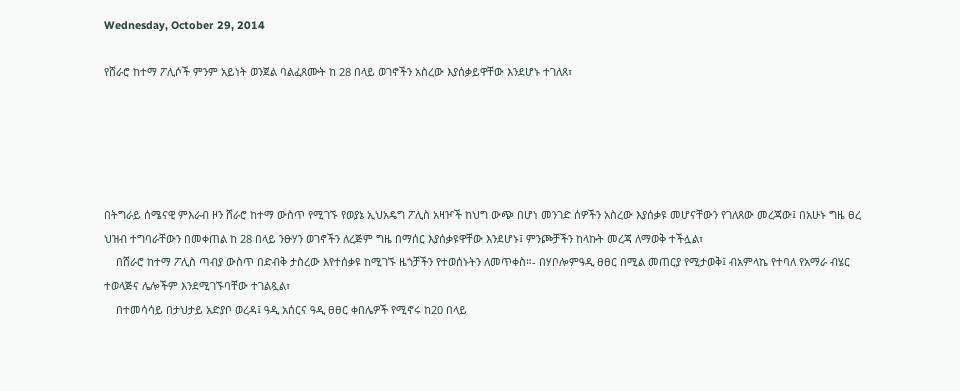Wednesday, October 29, 2014

የሸራሮ ከተማ ፖሊሶች ምንም አይነት ወንጀል ባልፈጸሙት ከ 28 በላይ ወገኖችን አስረው እያሰቃይዋቸው እንደሆኑ ተገለጸ፣





በትግራይ ሰሜናዊ ምእራብ ዞን ሸራሮ ከተማ ውስጥ የሚገኙ የወያኔ ኢህአዴግ ፖሊስ አዛዦች ከህግ ውጭ በሆነ መንገድ ሰዎችን አስረው እያሰቃዩ መሆናቸውን የገለጸው መረጃው፤ በአሁኑ ግዜ ፀረ ህዝብ ተግባራቸውን በመቀጠል ከ 28 በላይ ንፁሃን ወገኖችን ለረጅም ግዜ በማሰር እያሰቃዩዋቸው እንደሆኑ፤ ምንጮቻችን ከላኩት መረጃ ለማወቅ ተችሏል፣
    በሸራሮ ከተማ ፖሊስ ጣብያ ውስጥ በድብቅ ታስረው እየተሰቃዩ ከሚገኙ ዜጎቻችን የተወሰኑትን ለመጥቀስ።- በሃቦሎምዓዲ ፀፀር በሚል መጠርያ የሚታወቅ፤ ብአምላኬ የተባለ የአማራ ብሄር ተወላጅና ሌሎችም እንደሚገኙባቸው ተገልጿል፣
    በተመሳሳይ በታህታይ አድያቦ ወረዳ፤ ዓዲ አሰርና ዓዲ ፀፀር ቀበሌዎች የሚኖሩ ከ20 በላይ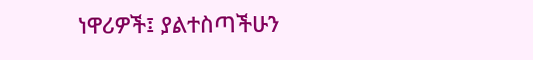ነዋሪዎች፤ ያልተስጣችሁን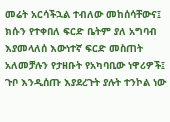መሬት አርሳችኋል ተብለው መከሰሳቸውና፤ ክሱን የተቀበለ ፍርድ ቤትም ያለ አግባብ እያመላለሰ እውነተኛ ፍርድ መስጠት አለመቻሉን የታዘቡት የአካባቢው ነዋሪዎች፤ ጉቦ እንዲሰጡ እያደረጉት ያሉት ተንኮል ነው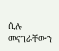ሲሉ መናገራቸውን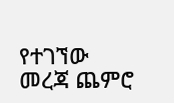የተገኘው መረጃ ጨምሮ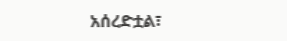አሰረድቷል፣